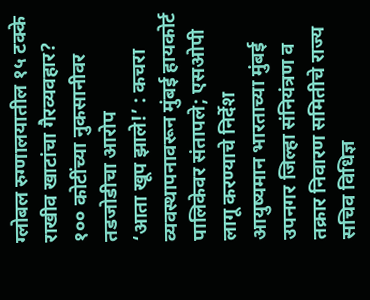ग्लोबल रुग्णालयातील १५ टक्के राखीव खाटांचा गैरव्यवहार? १०० कोटींच्या नुकसानीवर तडजोडीचा आरोप
‘आता खूप झाले!’ : कचरा व्यवस्थापनावरून मुंबई हायकोर्ट पालिकेवर संतापले; एसओपी लागू करण्याचे निर्देश
आयुष्यमान भारताच्या मुंबई उपनगर जिल्हा संनियंत्रण व तक्रार निवारण समितीचे राज्य सचिव विधिज्ञ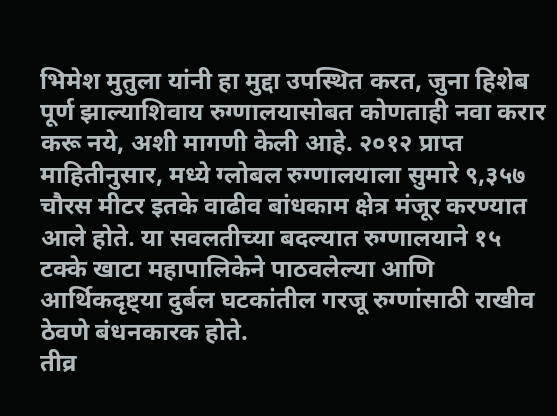भिमेश मुतुला यांनी हा मुद्दा उपस्थित करत, जुना हिशेब पूर्ण झाल्याशिवाय रुग्णालयासोबत कोणताही नवा करार करू नये, अशी मागणी केली आहे. २०१२ प्राप्त माहितीनुसार, मध्ये ग्लोबल रुग्णालयाला सुमारे ९,३५७ चौरस मीटर इतके वाढीव बांधकाम क्षेत्र मंजूर करण्यात आले होते. या सवलतीच्या बदल्यात रुग्णालयाने १५ टक्के खाटा महापालिकेने पाठवलेल्या आणि आर्थिकदृष्ट्या दुर्बल घटकांतील गरजू रुग्णांसाठी राखीव ठेवणे बंधनकारक होते.
तीव्र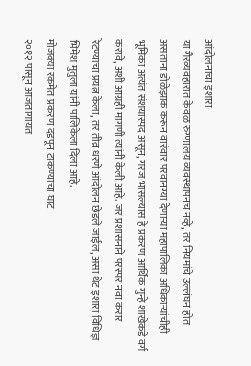आंदोलनाचा इशारा
या गैरव्यवहारात केवळ रुग्णालय व्यवस्थापनच नव्हे, तर नियमांचे उल्लंघन होत असताना डोळेझाक करून वारंवार परवानग्या देणाऱ्या महापालिका अधिकाऱ्यांचीही भूमिका अत्यंत संशयास्पद असून, गरज भासल्यास हे प्रकरण आर्थिक गुन्हे शाखेकडे वर्ग करावे, अशी आग्रही मागणी त्यांनी केली आहे. जर प्रशासनाने परस्पर नवा करार रेटण्याचा प्रयत्न केला, तर तीव्र धरणे आंदोलन छेडले जाईल, असा थेट इशारा विधिज्ञ भिमेश मुतुला यांनी पालिकेला दिला आहे.
मोजक्या रकमेत प्रकरण दडपून टाकण्याचा घाट
२०१२ पासून आजतागायत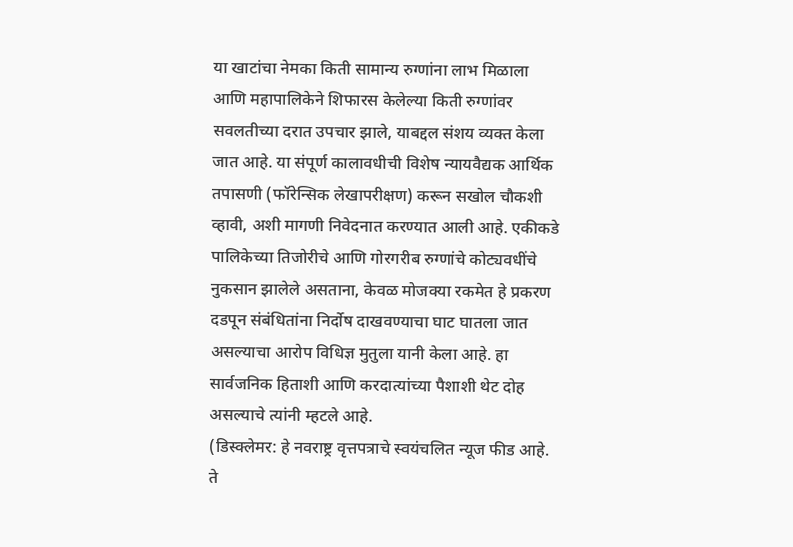या खाटांचा नेमका किती सामान्य रुग्णांना लाभ मिळाला आणि महापालिकेने शिफारस केलेल्या किती रुग्णांवर सवलतीच्या दरात उपचार झाले, याबद्दल संशय व्यक्त केला जात आहे. या संपूर्ण कालावधीची विशेष न्यायवैद्यक आर्थिक तपासणी (फॉरेन्सिक लेखापरीक्षण) करून सखोल चौकशी व्हावी, अशी मागणी निवेदनात करण्यात आली आहे. एकीकडे पालिकेच्या तिजोरीचे आणि गोरगरीब रुग्णांचे कोट्यवधींचे नुकसान झालेले असताना, केवळ मोजक्या रकमेत हे प्रकरण दडपून संबंधितांना निर्दोष दाखवण्याचा घाट घातला जात असल्याचा आरोप विधिज्ञ मुतुला यानी केला आहे. हा सार्वजनिक हिताशी आणि करदात्यांच्या पैशाशी थेट दोह असल्याचे त्यांनी म्हटले आहे.
(डिस्क्लेमर: हे नवराष्ट्र वृत्तपत्राचे स्वयंचलित न्यूज फीड आहे. ते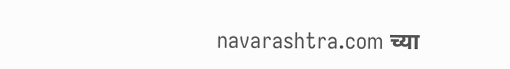navarashtra.com च्या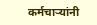कर्मचाऱ्यांनी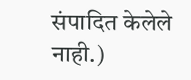संपादित केलेले नाही.)